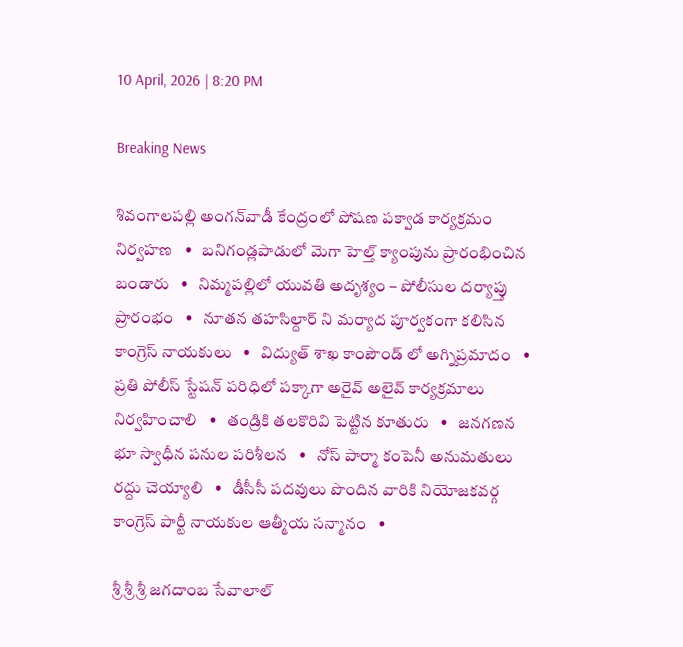10 April, 2026 | 8:20 PM

Breaking News

శివంగాలపల్లి అంగన్‌వాడీ కేంద్రంలో పోషణ పక్వాడ కార్యక్రమం నిర్వహణ   •   బనిగండ్లపాడులో మెగా హెల్త్ క్యాంపును ప్రారంభించిన బండారు   •   నిమ్మపల్లిలో యువతి అదృశ్యం – పోలీసుల దర్యాప్తు ప్రారంభం   •   నూతన తహసిల్దార్ ని మర్యాద పూర్వకంగా కలిసిన కాంగ్రెస్ నాయకులు   •   విద్యుత్ శాఖ కాంపౌండ్ లో అగ్నిప్రమాదం   •   ప్రతి పోలీస్ స్టేషన్ పరిధిలో పక్కాగా అరైవ్ అలైవ్ కార్యక్రమాలు నిర్వహించాలి   •   తండ్రికి తలకొరివి పెట్టిన కూతురు   •   జనగణన భూ స్వాధీన పనుల పరిశీలన   •   నోస్ పార్మా కంపెనీ అనుమతులు రద్దు చెయ్యాలి   •   డీసీసీ పదవులు పొందిన వారికి నియోజకవర్గ కాంగ్రెస్ పార్టీ నాయకుల ఆత్మీయ సన్మానం   •

శ్రీ శ్రీ శ్రీ జగదాంబ సేవాలాల్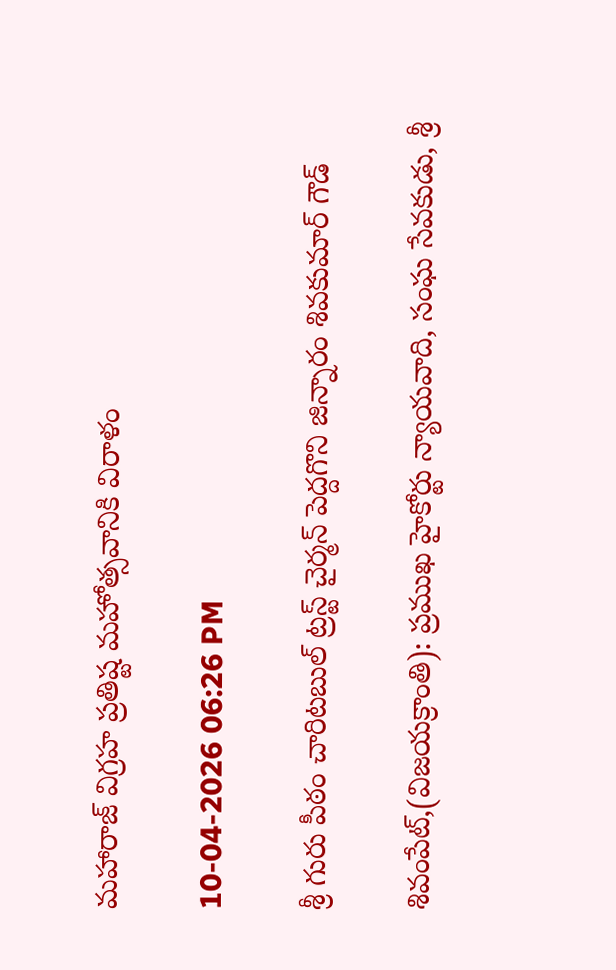మహారాజ్ విగ్రహ ప్రతిష్ట మహోత్సవానికి విరాళం

10-04-2026 06:26 PM

శ్రీ గురు పీఠం చారిటబుల్ ట్రస్ట్ చైర్మన్ పెద్దగొని జిన్నారం శివకుమార్ గౌడ్

శివంపేట్,(విజయక్రాంతి): ప్రముఖ హైకోర్టు న్యాయవాది, సంఘ సేవకుడు, శ్రీ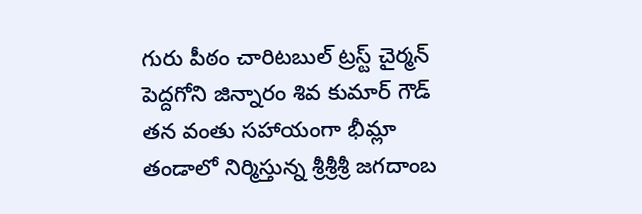గురు పీఠం చారిటబుల్ ట్రస్ట్ చైర్మన్ పెద్దగోని జిన్నారం శివ కుమార్ గౌడ్ తన వంతు సహాయంగా భీమ్లా తండాలో నిర్మిస్తున్న శ్రీశ్రీశ్రీ జగదాంబ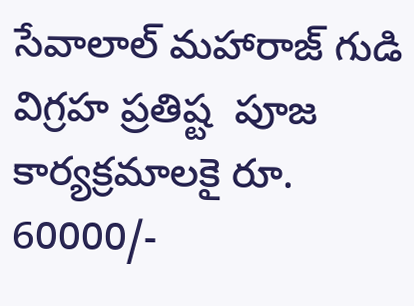సేవాలాల్ మహారాజ్ గుడి విగ్రహ ప్రతిష్ట  పూజ కార్యక్రమాలకై రూ. 60000/-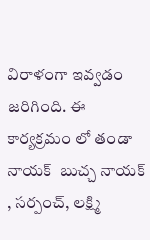విరాళంగా ఇవ్వడం జరిగింది. ఈ కార్యక్రమం లో తండా నాయక్  బుచ్చ నాయక్ , సర్పంచ్, లక్ష్మి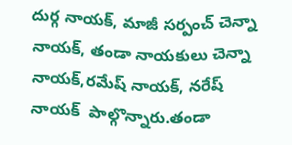దుర్గ నాయక్, మాజీ సర్పంచ్ చెన్నా నాయక్, తండా నాయకులు చెన్నా నాయక్,రమేష్ నాయక్, నరేష్ నాయక్  పాల్గొన్నారు.తండా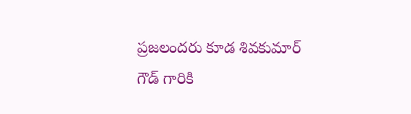ప్రజలందరు కూడ శివకుమార్ గౌడ్ గారికి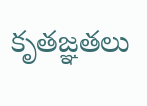కృతజ్ఞతలు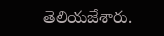తెలియజేశారు.